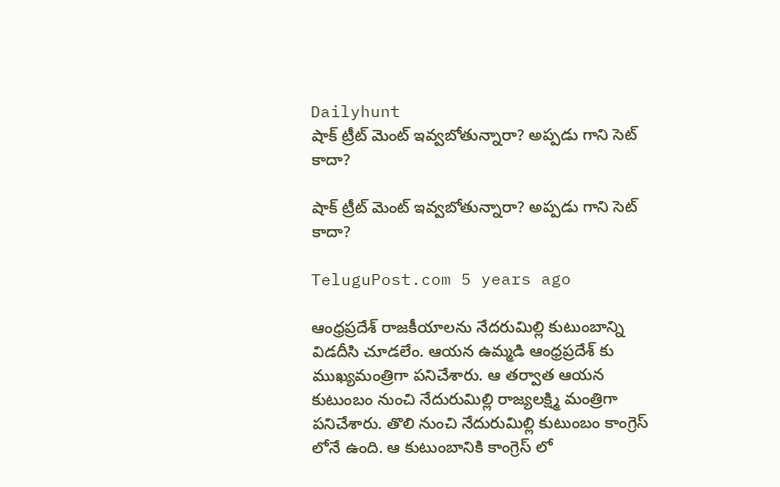Dailyhunt
షాక్ ట్రీట్ మెంట్ ఇవ్వబోతున్నారా? అప్పడు గాని సెట్ కాదా?

షాక్ ట్రీట్ మెంట్ ఇవ్వబోతున్నారా? అప్పడు గాని సెట్ కాదా?

TeluguPost.com 5 years ago

ఆంధ్రప్రదేశ్ రాజకీయాలను నేదరుమిల్లి కుటుంబాన్ని విడదీసి చూడలేం. ఆయన ఉమ్మడి ఆంధ్రప్రదేశ్ కు ముఖ్యమంత్రిగా పనిచేశారు. ఆ తర్వాత ఆయన కుటుంబం నుంచి నేదురుమిల్లి రాజ్యలక్ష్మి మంత్రిగా పనిచేశారు. తొలి నుంచి నేదురుమిల్లి కుటుంబం కాంగ్రెస్ లోనే ఉంది. ఆ కుటుంబానికి కాంగ్రెస్ లో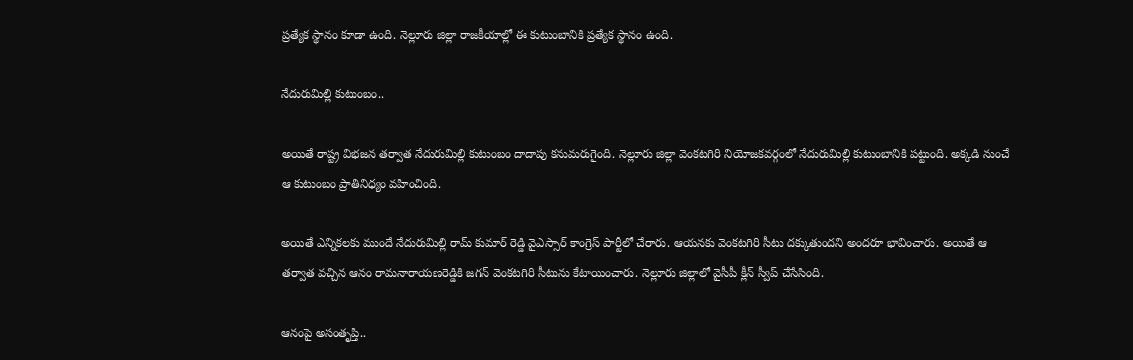ప్రత్యేక స్థానం కూడా ఉంది. నెల్లూరు జిల్లా రాజకీయాల్లో ఈ కుటుంబానికి ప్రత్యేక స్థానం ఉంది.

నేదురుమిల్లి కుటుంబం..

అయితే రాష్ట్ర విభజన తర్వాత నేదురుమిల్లి కుటుంబం దాదాపు కనుమరుగైంది. నెల్లూరు జిల్లా వెంకటగిరి నియోజకవర్గంలో నేదురుమిల్లి కుటుంబానికి పట్టుంది. అక్కడి నుంచే ఆ కుటుంబం ప్రాతినిధ్యం వహించింది.

అయితే ఎన్నికలకు ముందే నేదురుమిల్లి రామ్ కుమార్ రెడ్డి వైఎస్సార్ కాంగ్రెస్ పార్టీలో చేరారు. ఆయనకు వెంకటగిరి సీటు దక్కుతుందని అందరూ భావించారు. అయితే ఆ తర్వాత వచ్చిన ఆనం రామనారాయణరెడ్డికి జగన్ వెంకటగిరి సీటును కేటాయించారు. నెల్లూరు జిల్లాలో వైసీపీ క్లీన్ స్వీప్ చేసేసింది.

ఆనంపై అసంతృప్తి..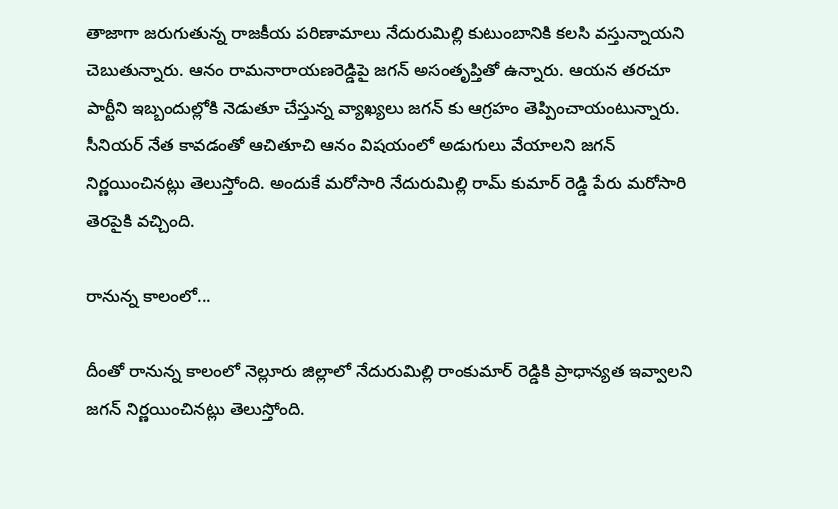తాజాగా జరుగుతున్న రాజకీయ పరిణామాలు నేదురుమిల్లి కుటుంబానికి కలసి వస్తున్నాయని చెబుతున్నారు. ఆనం రామనారాయణరెడ్డిపై జగన్ అసంతృప్తితో ఉన్నారు. ఆయన తరచూ పార్టీని ఇబ్బందుల్లోకి నెడుతూ చేస్తున్న వ్యాఖ్యలు జగన్ కు ఆగ్రహం తెప్పించాయంటున్నారు. సీనియర్ నేత కావడంతో ఆచితూచి ఆనం విషయంలో అడుగులు వేయాలని జగన్ నిర్ణయించినట్లు తెలుస్తోంది. అందుకే మరోసారి నేదురుమిల్లి రామ్ కుమార్ రెడ్డి పేరు మరోసారి తెరపైకి వచ్చింది.

రానున్న కాలంలో...

దీంతో రానున్న కాలంలో నెల్లూరు జిల్లాలో నేదురుమిల్లి రాంకుమార్ రెడ్డికి ప్రాధాన్యత ఇవ్వాలని జగన్ నిర్ణయించినట్లు తెలుస్తోంది.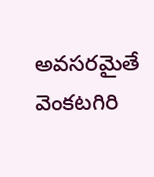అవసరమైతే వెంకటగిరి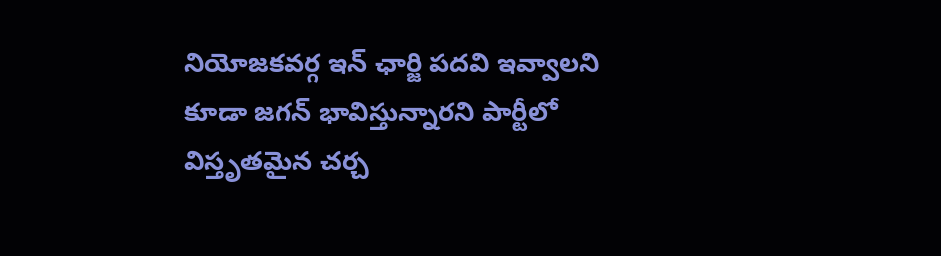నియోజకవర్గ ఇన్ ఛార్జి పదవి ఇవ్వాలని కూడా జగన్ భావిస్తున్నారని పార్టీలో విస్తృతమైన చర్చ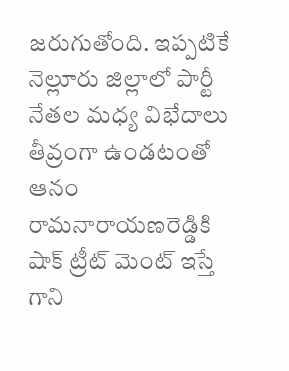జరుగుతోంది. ఇప్పటికే నెల్లూరు జిల్లాలో పార్టీ నేతల మధ్య విభేదాలు తీవ్రంగా ఉండటంతో ఆనం రామనారాయణరెడ్డికి షాక్ ట్రీట్ మెంట్ ఇస్తే గాని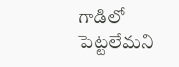గాడిలో పెట్టలేమని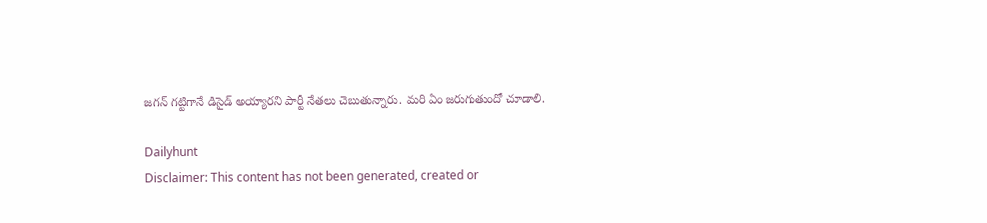జగన్ గట్టిగానే డిసైడ్ అయ్యారని పార్టీ నేతలు చెబుతున్నారు. మరి ఏం జరుగుతుందో చూడాలి.

Dailyhunt
Disclaimer: This content has not been generated, created or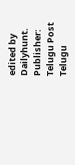edited by Dailyhunt. Publisher: Telugu Post Telugu